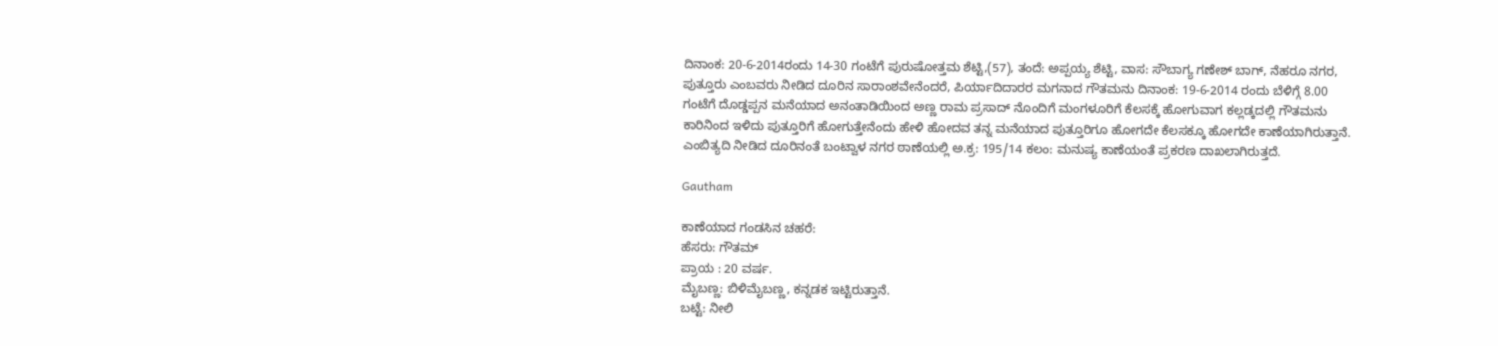ದಿನಾಂಕ: 20-6-2014ರಂದು 14-30 ಗಂಟೆಗೆ ಪುರುಷೋತ್ತಮ ಶೆಟ್ಟಿ,(57), ತಂದೆ: ಅಪ್ಪಯ್ಯ ಶೆಟ್ಟಿ, ವಾಸ: ಸೌಬಾಗ್ಯ ಗಣೇಶ್ ಬಾಗ್, ನೆಹರೂ ನಗರ, ಪುತ್ತೂರು ಎಂಬವರು ನೀಡಿದ ದೂರಿನ ಸಾರಾಂಶವೇನೆಂದರೆ, ಪಿರ್ಯಾದಿದಾರರ ಮಗನಾದ ಗೌತಮನು ದಿನಾಂಕ: 19-6-2014 ರಂದು ಬೆಳಿಗ್ಗೆ 8.00 ಗಂಟೆಗೆ ದೊಡ್ಡಪ್ಪನ ಮನೆಯಾದ ಅನಂತಾಡಿಯಿಂದ ಅಣ್ಣ ರಾಮ ಪ್ರಸಾದ್ ನೊಂದಿಗೆ ಮಂಗಳೂರಿಗೆ ಕೆಲಸಕ್ಕೆ ಹೋಗುವಾಗ ಕಲ್ಲಡ್ಕದಲ್ಲಿ ಗೌತಮನು ಕಾರಿನಿಂದ ಇಳಿದು ಪುತ್ತೂರಿಗೆ ಹೋಗುತ್ತೇನೆಂದು ಹೇಳಿ ಹೋದವ ತನ್ನ ಮನೆಯಾದ ಪುತ್ತೂರಿಗೂ ಹೋಗದೇ ಕೆಲಸಕ್ಕೂ ಹೋಗದೇ ಕಾಣೆಯಾಗಿರುತ್ತಾನೆ. ಎಂಬಿತ್ಯದಿ ನೀಡಿದ ದೂರಿನಂತೆ ಬಂಟ್ವಾಳ ನಗರ ಠಾಣೆಯಲ್ಲಿ ಅ.ಕ್ರ: 195/14 ಕಲಂ: ಮನುಷ್ಯ ಕಾಣೆಯಂತೆ ಪ್ರಕರಣ ದಾಖಲಾಗಿರುತ್ತದೆ.

Gautham

ಕಾಣೆಯಾದ ಗಂಡಸಿನ ಚಹರೆ:
ಹೆಸರು: ಗೌತಮ್
ಪ್ರಾಯ : 20 ವರ್ಷ.
ಮೈಬಣ್ಣ: ಬಿಳಿಮೈಬಣ್ಣ, ಕನ್ನಡಕ ಇಟ್ಟಿರುತ್ತಾನೆ.
ಬಟ್ಟೆ: ನೀಲಿ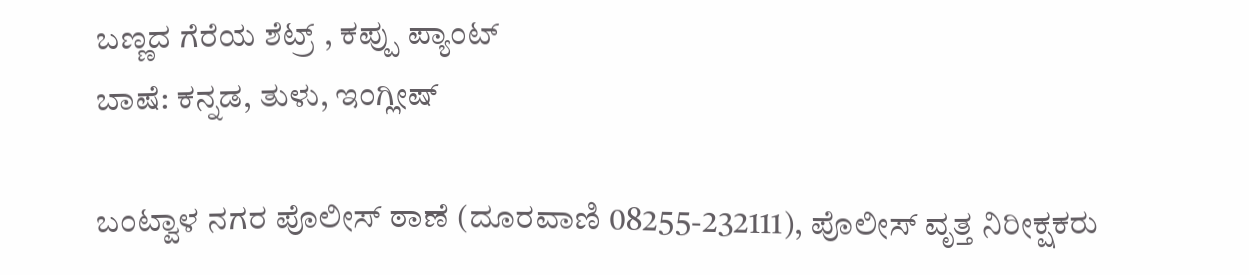ಬಣ್ಣದ ಗೆರೆಯ ಶೆಟ್ರ್ , ಕಪ್ಪು ಪ್ಯಾಂಟ್
ಬಾಷೆ: ಕನ್ನಡ, ತುಳು, ಇಂಗ್ಲೀಷ್

ಬಂಟ್ವಾಳ ನಗರ ಪೊಲೀಸ್ ಠಾಣೆ (ದೂರವಾಣಿ 08255-232111), ಪೊಲೀಸ್ ವೃತ್ತ ನಿರೀಕ್ಷಕರು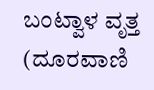ಬಂಟ್ವಾಳ ವೃತ್ತ (ದೂರವಾಣಿ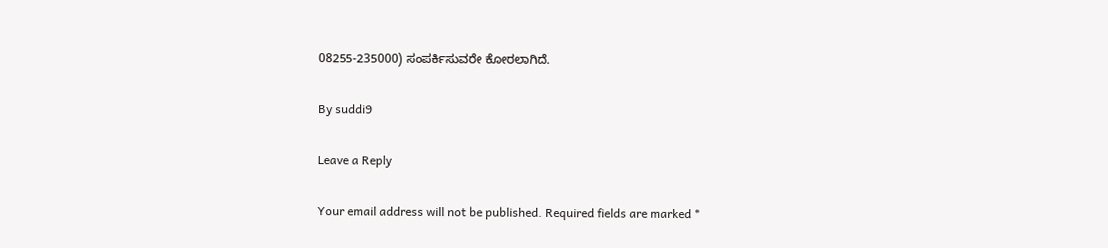08255-235000) ಸಂಪರ್ಕಿಸುವರೇ ಕೋರಲಾಗಿದೆ.

By suddi9

Leave a Reply

Your email address will not be published. Required fields are marked *